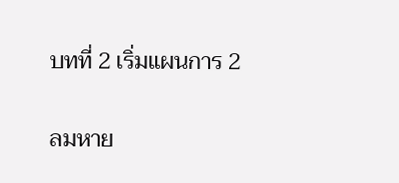บทที่ 2 เริ่มแผนการ 2

ลมหาย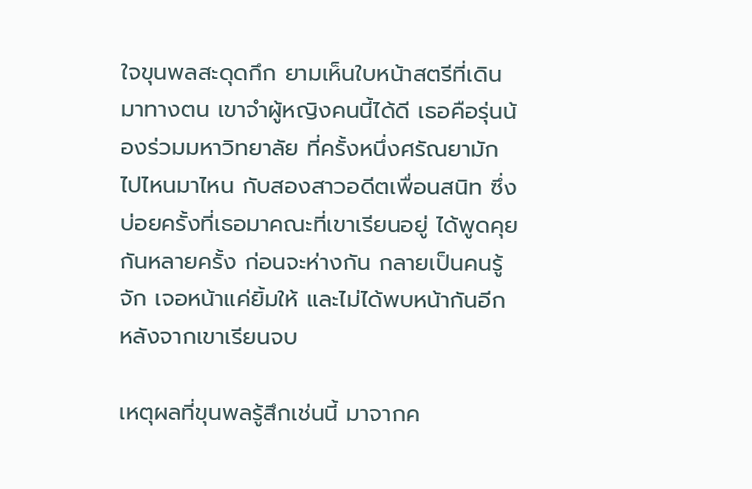ใจขุนพลสะดุดกึก ยามเห็นใบหน้าสตรีที่เดินมาทางตน เขาจำผู้หญิงคนนี้ได้ดี เธอคือรุ่นน้องร่วมมหาวิทยาลัย ที่ครั้งหนึ่งศรัณยามักไปไหนมาไหน กับสองสาวอดีตเพื่อนสนิท ซึ่งบ่อยครั้งที่เธอมาคณะที่เขาเรียนอยู่ ได้พูดคุยกันหลายครั้ง ก่อนจะห่างกัน กลายเป็นคนรู้จัก เจอหน้าแค่ยิ้มให้ และไม่ได้พบหน้ากันอีก หลังจากเขาเรียนจบ

เหตุผลที่ขุนพลรู้สึกเช่นนี้ มาจากค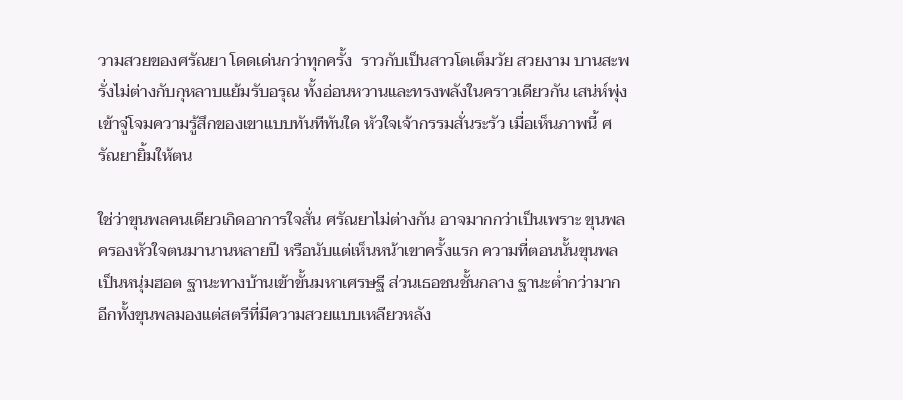วามสวยของศรัณยา โดดเด่นกว่าทุกครั้ง  ราวกับเป็นสาวโตเต็มวัย สวยงาม บานสะพรั่งไม่ต่างกับกุหลาบแย้มรับอรุณ ทั้งอ่อนหวานและทรงพลังในคราวเดียวกัน เสน่ห์พุ่งเข้าจู่โจมความรู้สึกของเขาแบบทันทีทันใด หัวใจเจ้ากรรมสั่นระรัว เมื่อเห็นภาพนี้ ศรัณยายิ้มให้ตน

ใช่ว่าขุนพลคนเดียวเกิดอาการใจสั่น ศรัณยาไม่ต่างกัน อาจมากกว่าเป็นเพราะ ขุนพลครองหัวใจตนมานานหลายปี หรือนับแต่เห็นหน้าเขาครั้งแรก ความที่ตอนนั้นขุนพลเป็นหนุ่มฮอต ฐานะทางบ้านเข้าขั้นมหาเศรษฐี ส่วนเธอชนชั้นกลาง ฐานะต่ำกว่ามาก อีกทั้งขุนพลมองแต่สตรีที่มีความสวยแบบเหลียวหลัง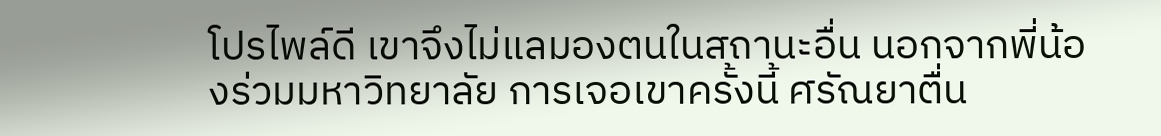โปรไพล์ดี เขาจึงไม่แลมองตนในสถานะอื่น นอกจากพี่น้องร่วมมหาวิทยาลัย การเจอเขาครั้งนี้ ศรัณยาตื่น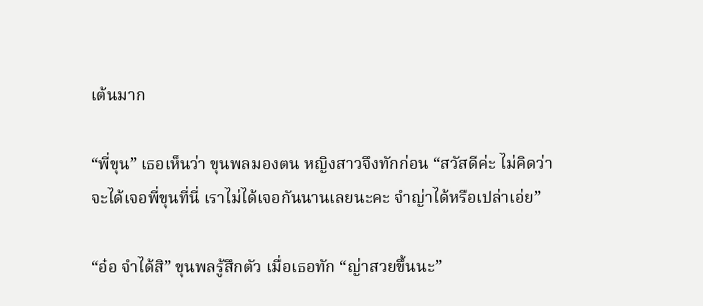เต้นมาก

“พี่ขุน” เธอเห็นว่า ขุนพลมองตน หญิงสาวจึงทักก่อน “สวัสดีค่ะ ไม่คิดว่าจะได้เจอพี่ขุนที่นี่ เราไม่ได้เจอกันนานเลยนะคะ จำญ่าได้หรือเปล่าเอ่ย”

“อ๋อ จำได้สิ” ขุนพลรู้สึกตัว เมื่อเธอทัก “ญ่าสวยขึ้นนะ”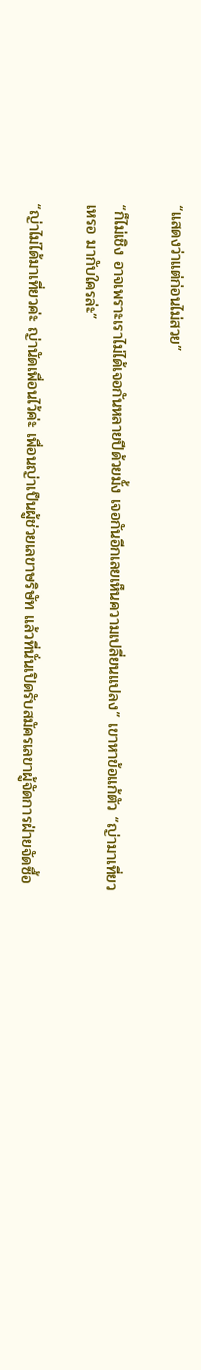“แสดงว่าแต่ก่อนไม่สวย”

“ก็ไม่เชิง อาจเพราะเราไม่ได้เจอกันหลายปีด้วยมั้ง เจอกันอีกเลยเห็นความเปลี่ยนแปลง” เขาหาข้อแก้ตัว “ญ่ามาเที่ยวเหรอ มากับใครล่ะ”

“ญ่าไม่ได้มาเที่ยวค่ะ ญ่านัดเพื่อนไว้ค่ะ เพื่อนญ่าเป็นผู้ช่วยเลขาษริษัท แล้วที่นั่นเปิดรับสมัครเลขาผู้จัดการฝ่ายจัดซื้อ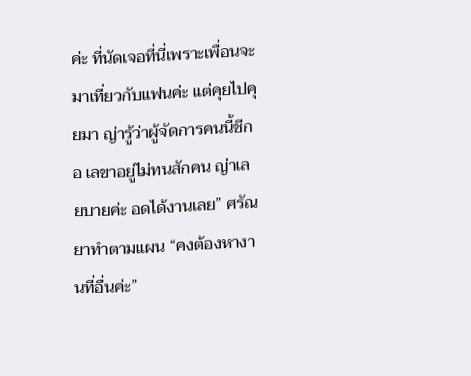ค่ะ ที่นัดเจอที่นี่เพราะเพื่อนจะมาเที่ยวกับแฟนค่ะ แต่คุยไปคุยมา ญ่ารู้ว่าผู้จัดการคนนี้ชีกอ เลขาอยู่ไม่ทนสักคน ญ่าเลยบายค่ะ อดได้งานเลย” ศรัณยาทำตามแผน “คงต้องหางานที่อื่นค่ะ”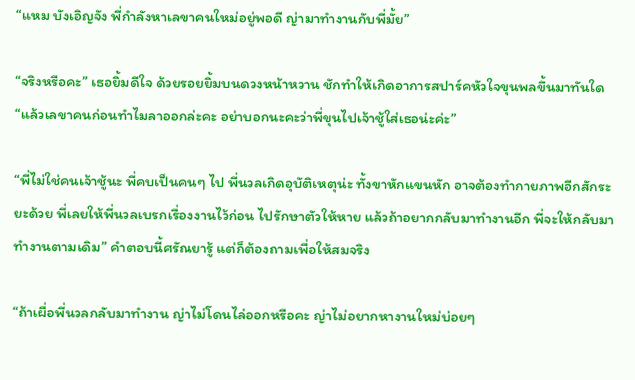“แหม บังเอิญจัง พี่กำลังหาเลขาคนใหม่อยู่พอดี ญ่ามาทำงานกับพี่มั้ย”

“จริงหรือคะ” เธอยิ้มดีใจ ด้วยรอยยิ้มบนดวงหน้าหวาน ชักทำให้เกิดอาการสปาร์คหัวใจขุนพลขึ้นมาทันใด “แล้วเลขาคนก่อนทำไมลาออกล่ะคะ อย่าบอกนะคะว่าพี่ขุนไปเจ้าชู้ใส่เธอน่ะค่ะ”

“พี่ไม่ใช่คนเจ้าชู้นะ พี่คบเป็นคนๆ ไป พี่นวลเกิดอุบัติเหตุน่ะ ทั้งขาหักแขนหัก อาจต้องทำกายภาพอีกสักระยะด้วย พี่เลยให้พี่นวลเบรกเรื่องงานไว้ก่อน ไปรักษาตัวให้หาย แล้วถ้าอยากกลับมาทำงานอีก พี่จะให้กลับมาทำงานตามเดิม” คำตอบนี้ศรัณยารู้ แต่ก็ต้องถามเพื่อให้สมจริง

“ถ้าเผื่อพี่นวลกลับมาทำงาน ญ่าไม่โดนไล่ออกหรือคะ ญ่าไม่อยากหางานใหม่บ่อยๆ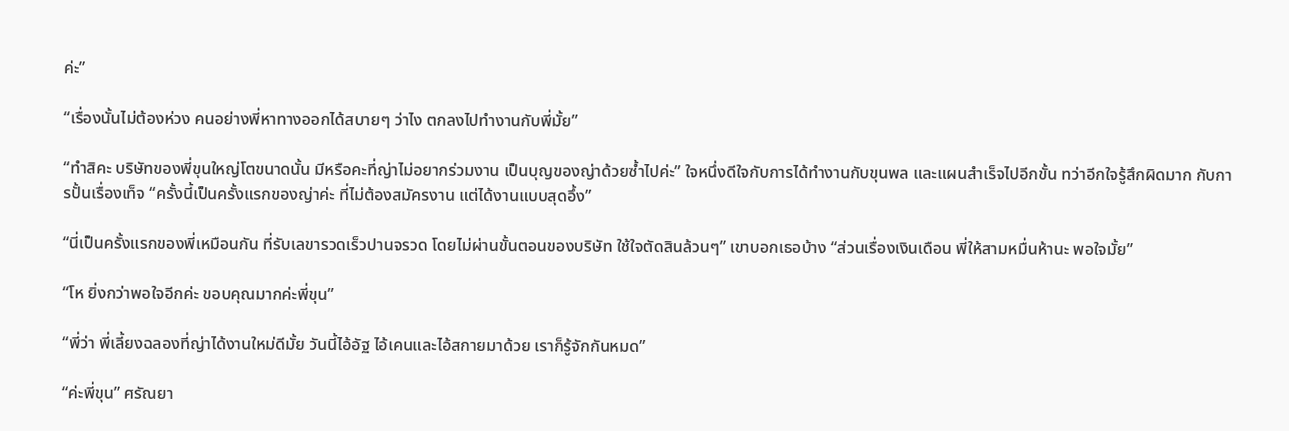ค่ะ”

“เรื่องนั้นไม่ต้องห่วง คนอย่างพี่หาทางออกได้สบายๆ ว่าไง ตกลงไปทำงานกับพี่มั้ย”

“ทำสิคะ บริษัทของพี่ขุนใหญ่โตขนาดนั้น มีหรือคะที่ญ่าไม่อยากร่วมงาน เป็นบุญของญ่าด้วยซ้ำไปค่ะ” ใจหนึ่งดีใจกับการได้ทำงานกับขุนพล และแผนสำเร็จไปอีกขั้น ทว่าอีกใจรู้สึกผิดมาก กับการปั้นเรื่องเท็จ “ครั้งนี้เป็นครั้งแรกของญ่าค่ะ ที่ไม่ต้องสมัครงาน แต่ได้งานแบบสุดอึ้ง”

“นี่เป็นครั้งแรกของพี่เหมือนกัน ที่รับเลขารวดเร็วปานจรวด โดยไม่ผ่านขั้นตอนของบริษัท ใช้ใจตัดสินล้วนๆ” เขาบอกเธอบ้าง “ส่วนเรื่องเงินเดือน พี่ให้สามหมื่นห้านะ พอใจมั้ย”

“โห ยิ่งกว่าพอใจอีกค่ะ ขอบคุณมากค่ะพี่ขุน”

“พี่ว่า พี่เลี้ยงฉลองที่ญ่าได้งานใหม่ดีมั้ย วันนี้ไอ้อัฐ ไอ้เคนและไอ้สกายมาด้วย เราก็รู้จักกันหมด”

“ค่ะพี่ขุน” ศรัณยา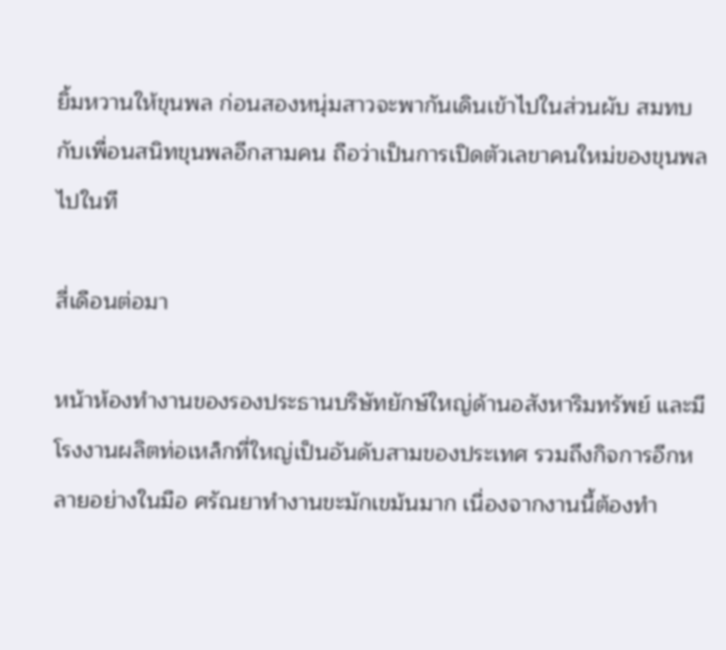ยิ้มหวานให้ขุนพล ก่อนสองหนุ่มสาวจะพากันเดินเข้าไปในส่วนผับ สมทบกับเพื่อนสนิทขุนพลอีกสามคน ถือว่าเป็นการเปิดตัวเลขาคนใหม่ของขุนพลไปในที

สี่เดือนต่อมา

หน้าห้องทำงานของรองประธานบริษัทยักษ์ใหญ่ด้านอสังหาริมทรัพย์ และมีโรงงานผลิตท่อเหล็กที่ใหญ่เป็นอันดับสามของประเทศ รวมถึงกิจการอีกหลายอย่างในมือ ศรัณยาทำงานขะมักเขม้นมาก เนื่องจากงานนี้ต้องทำ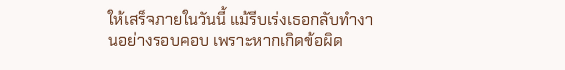ให้เสร็จภายในวันนี้ แม้รีบเร่งเธอกลับทำงานอย่างรอบคอบ เพราะหากเกิดข้อผิด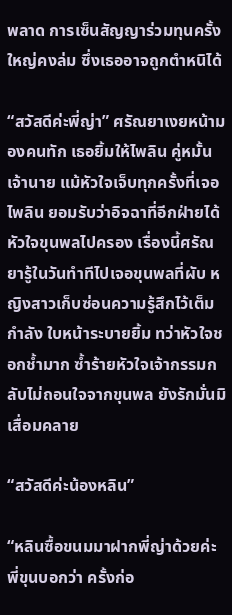พลาด การเซ็นสัญญาร่วมทุนครั้งใหญ่คงล่ม ซึ่งเธออาจถูกตำหนิได้

“สวัสดีค่ะพี่ญ่า” ศรัณยาเงยหน้ามองคนทัก เธอยิ้มให้ไพลิน คู่หมั้นเจ้านาย แม้หัวใจเจ็บทุกครั้งที่เจอไพลิน ยอมรับว่าอิจฉาที่อีกฝ่ายได้หัวใจขุนพลไปครอง เรื่องนี้ศรัณยารู้ในวันทำทีไปเจอขุนพลที่ผับ หญิงสาวเก็บซ่อนความรู้สึกไว้เต็มกำลัง ใบหน้าระบายยิ้ม ทว่าหัวใจชอกช้ำมาก ซ้ำร้ายหัวใจเจ้ากรรมกลับไม่ถอนใจจากขุนพล ยังรักมั่นมิเสื่อมคลาย

“สวัสดีค่ะน้องหลิน”

“หลินซื้อขนมมาฝากพี่ญ่าด้วยค่ะ พี่ขุนบอกว่า ครั้งก่อ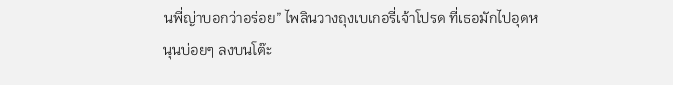นพี่ญ่าบอกว่าอร่อย” ไพลินวางถุงเบเกอรี่เจ้าโปรด ที่เธอมักไปอุดหนุนบ่อยๆ ลงบนโต๊ะ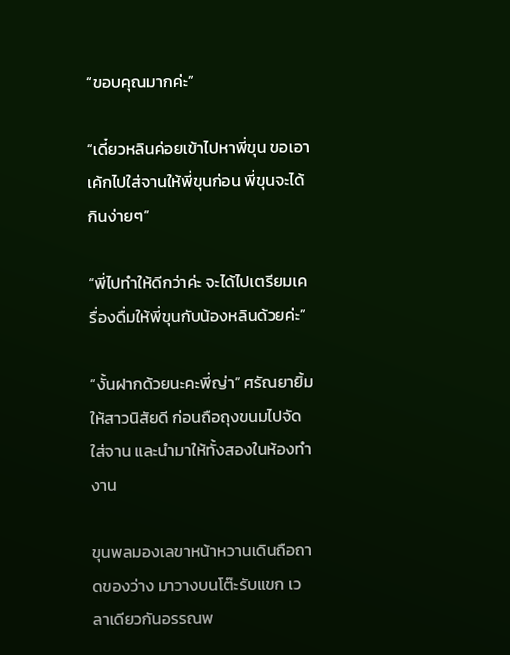“ขอบคุณมากค่ะ”

“เดี๋ยวหลินค่อยเข้าไปหาพี่ขุน ขอเอาเค้กไปใส่จานให้พี่ขุนก่อน พี่ขุนจะได้กินง่ายๆ”

“พี่ไปทำให้ดีกว่าค่ะ จะได้ไปเตรียมเครื่องดื่มให้พี่ขุนกับน้องหลินด้วยค่ะ”

“งั้นฝากด้วยนะคะพี่ญ่า” ศรัณยายิ้มให้สาวนิสัยดี ก่อนถือถุงขนมไปจัดใส่จาน และนำมาให้ทั้งสองในห้องทำงาน

ขุนพลมองเลขาหน้าหวานเดินถือถาดของว่าง มาวางบนโต๊ะรับแขก เวลาเดียวกันอรรณพ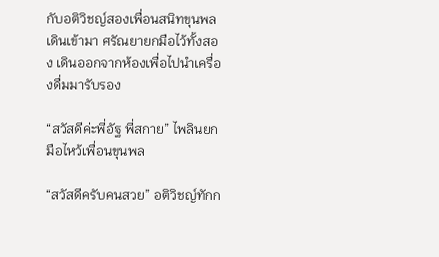กับอติวิชญ์สองเพื่อนสนิทขุนพลเดินเข้ามา ศรัณยายกมือไว้ทั้งสอง เดินออกจากห้องเพื่อไปนำเครื่องดื่มมารับรอง

“สวัสดีค่ะพี่อัฐ พี่สกาย” ไพลินยกมือไหว้เพื่อนขุนพล

“สวัสดีครับคนสวย” อติวิชญ์ทักก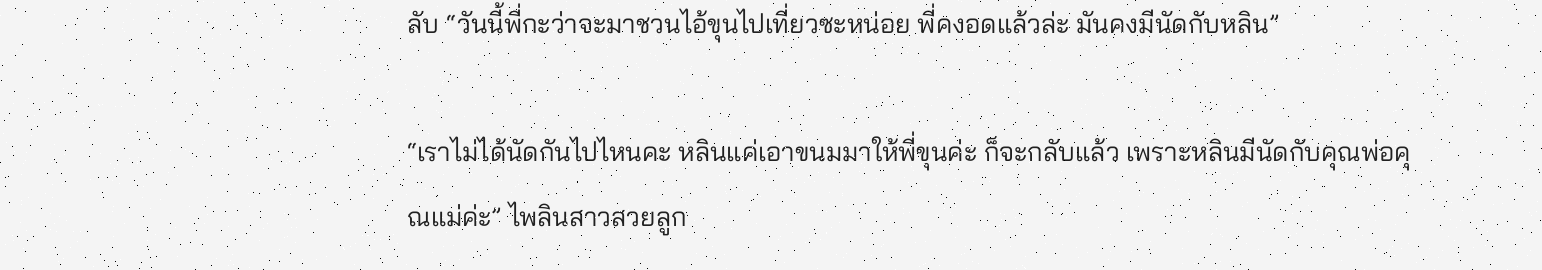ลับ “วันนี้พี่กะว่าจะมาชวนไอ้ขุนไปเที่ยวซะหน่อย พี่คงอดแล้วล่ะ มันคงมีนัดกับหลิน”

“เราไม่ได้นัดกันไปไหนคะ หลินแค่เอาขนมมาให้พี่ขุนค่ะ ก็จะกลับแล้ว เพราะหลินมีนัดกับคุณพ่อคุณแม่ค่ะ” ไพลินสาวสวยลูก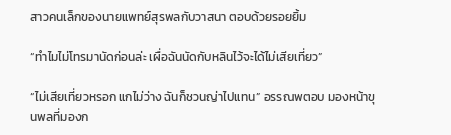สาวคนเล็กของนายแพทย์สุรพลกับวาสนา ตอบด้วยรอยยิ้ม

“ทำไมไม่โทรมานัดก่อนล่ะ เผื่อฉันนัดกับหลินไว้จะได้ไม่เสียเที่ยว”

“ไม่เสียเที่ยวหรอก แกไม่ว่าง ฉันก็ชวนญ่าไปแทน” อรรณพตอบ มองหน้าขุนพลที่มองก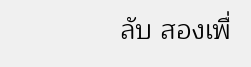ลับ สองเพื่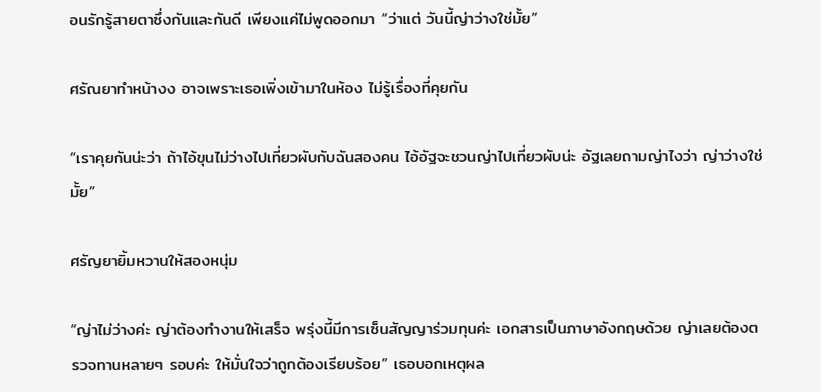อนรักรู้สายตาซึ่งกันและกันดี เพียงแค่ไม่พูดออกมา “ว่าแต่ วันนี้ญ่าว่างใช่มั้ย”

ศรัณยาทำหน้างง อาจเพราะเธอเพิ่งเข้ามาในห้อง ไม่รู้เรื่องที่คุยกัน

“เราคุยกันน่ะว่า ถ้าไอ้ขุนไม่ว่างไปเที่ยวผับกับฉันสองคน ไอ้อัฐจะชวนญ่าไปเที่ยวผับน่ะ อัฐเลยถามญ่าไงว่า ญ่าว่างใช่มั้ย”

ศรัญยายิ้มหวานให้สองหนุ่ม

“ญ่าไม่ว่างค่ะ ญ่าต้องทำงานให้เสร็จ พรุ่งนี้มีการเซ็นสัญญาร่วมทุนค่ะ เอกสารเป็นภาษาอังกฤษด้วย ญ่าเลยต้องตรวจทานหลายๆ รอบค่ะ ให้มั่นใจว่าถูกต้องเรียบร้อย” เธอบอกเหตุผล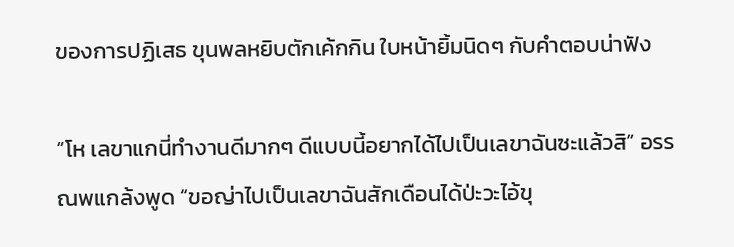ของการปฏิเสธ ขุนพลหยิบตักเค้กกิน ใบหน้ายิ้มนิดๆ กับคำตอบน่าฟัง

“โห เลขาแกนี่ทำงานดีมากๆ ดีแบบนี้อยากได้ไปเป็นเลขาฉันซะแล้วสิ” อรรณพแกล้งพูด “ขอญ่าไปเป็นเลขาฉันสักเดือนได้ป่ะวะไอ้ขุ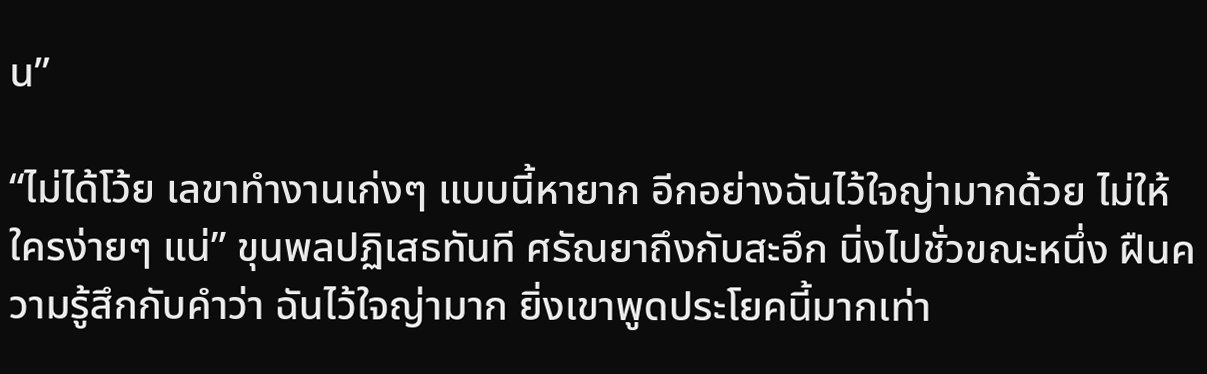น”

“ไม่ได้โว้ย เลขาทำงานเก่งๆ แบบนี้หายาก อีกอย่างฉันไว้ใจญ่ามากด้วย ไม่ให้ใครง่ายๆ แน่” ขุนพลปฏิเสธทันที ศรัณยาถึงกับสะอึก นิ่งไปชั่วขณะหนึ่ง ฝืนความรู้สึกกับคำว่า ฉันไว้ใจญ่ามาก ยิ่งเขาพูดประโยคนี้มากเท่า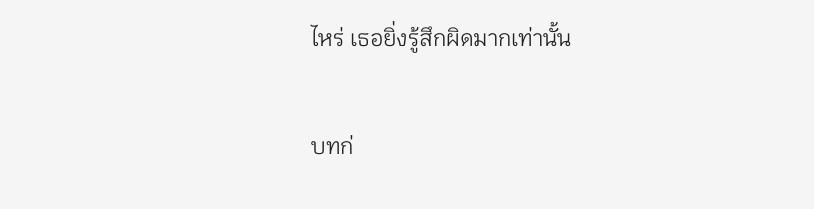ไหร่ เธอยิ่งรู้สึกผิดมากเท่านั้น

บทก่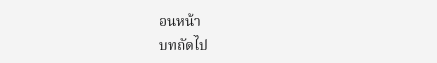อนหน้า
บทถัดไป